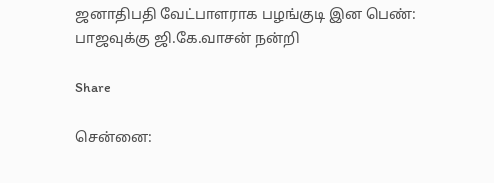ஜனாதிபதி வேட்பாளராக பழங்குடி இன பெண்: பாஜவுக்கு ஜி.கே.வாசன் நன்றி

Share

சென்னை: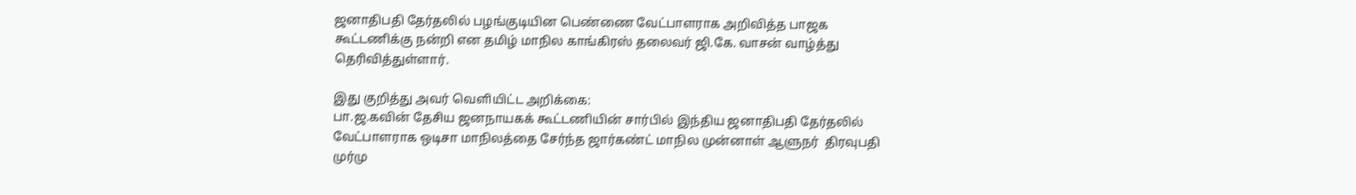ஜனாதிபதி தேர்தலில் பழங்குடியின பெண்ணை வேட்பாளராக அறிவித்த பாஜக கூட்டணிக்கு நன்றி என தமிழ் மாநில காங்கிரஸ் தலைவர் ஜி.கே. வாசன் வாழ்த்து தெரிவித்துள்ளார்.

இது குறித்து அவர் வெளியிட்ட அறிக்கை:
பா.ஜ.கவின் தேசிய ஜனநாயகக் கூட்டணியின் சார்பில் இந்திய ஜனாதிபதி தேர்தலில் வேட்பாளராக ஒடிசா மாநிலத்தை சேர்ந்த ஜார்கண்ட் மாநில முன்னாள் ஆளுநர்  திரவுபதி முர்மு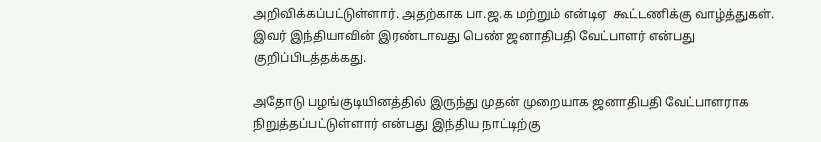அறிவிக்கப்பட்டுள்ளார். அதற்காக பா.ஜ.க மற்றும் என்டிஏ  கூட்டணிக்கு வாழ்த்துகள். இவர் இந்தியாவின் இரண்டாவது பெண் ஜனாதிபதி வேட்பாளர் என்பது குறிப்பிடத்தக்கது.

அதோடு பழங்குடியினத்தில் இருந்து முதன் முறையாக ஜனாதிபதி வேட்பாளராக நிறுத்தப்பட்டுள்ளார் என்பது இந்திய நாட்டிற்கு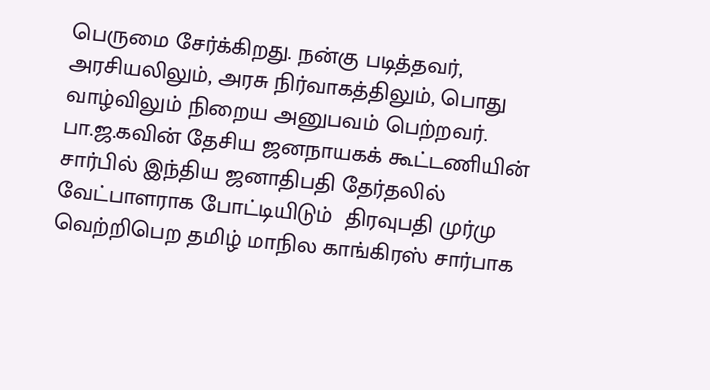பெருமை சேர்க்கிறது. நன்கு படித்தவர், அரசியலிலும், அரசு நிர்வாகத்திலும், பொது வாழ்விலும் நிறைய அனுபவம் பெற்றவர். பா.ஜ.கவின் தேசிய ஜனநாயகக் கூட்டணியின் சார்பில் இந்திய ஜனாதிபதி தேர்தலில் வேட்பாளராக போட்டியிடும்  திரவுபதி முர்மு வெற்றிபெற தமிழ் மாநில காங்கிரஸ் சார்பாக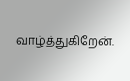வாழ்த்துகிறேன்.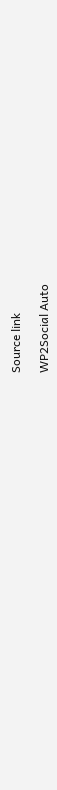Source link

WP2Social Auto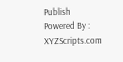Publish Powered By : XYZScripts.com